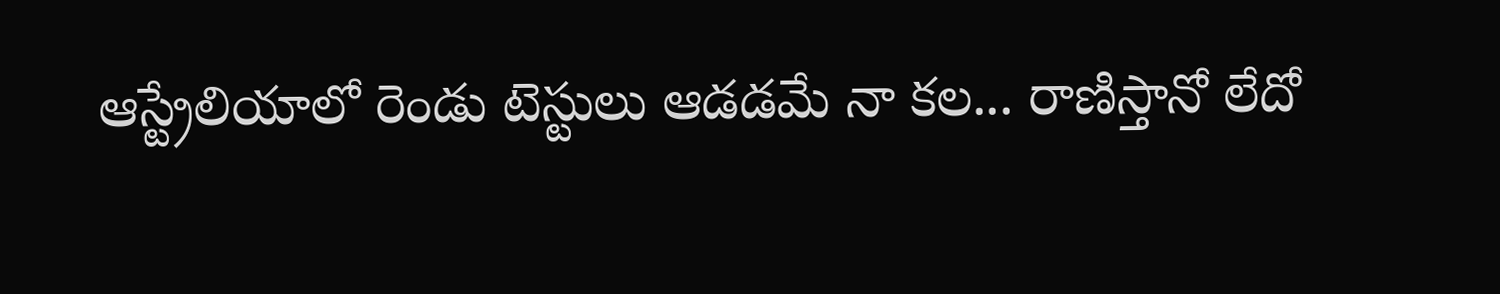ఆస్ట్రేలియాలో రెండు టెస్టులు ఆడడమే నా కల... రాణిస్తానో లేదో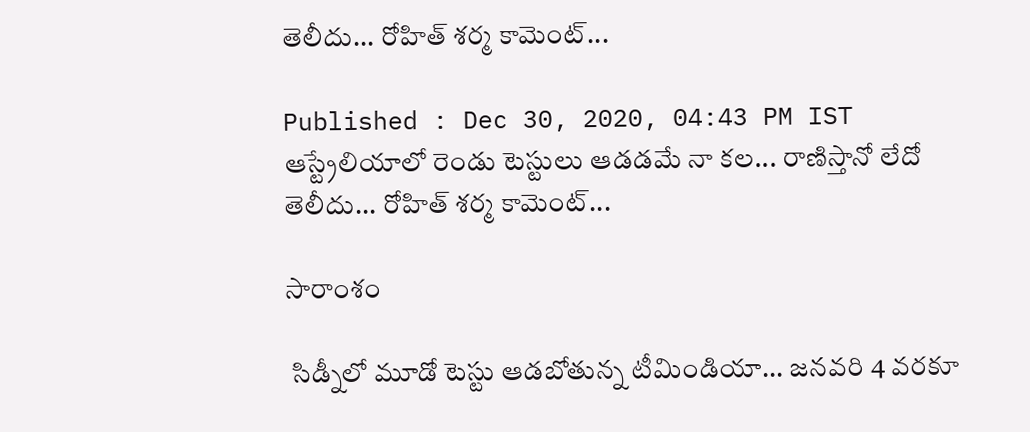తెలీదు... రోహిత్ శర్మ కామెంట్...

Published : Dec 30, 2020, 04:43 PM IST
ఆస్ట్రేలియాలో రెండు టెస్టులు ఆడడమే నా కల... రాణిస్తానో లేదో తెలీదు... రోహిత్ శర్మ కామెంట్...

సారాంశం

 సిడ్నీలో మూడో టెస్టు ఆడబోతున్న టీమిండియా... జనవరి 4 వరకూ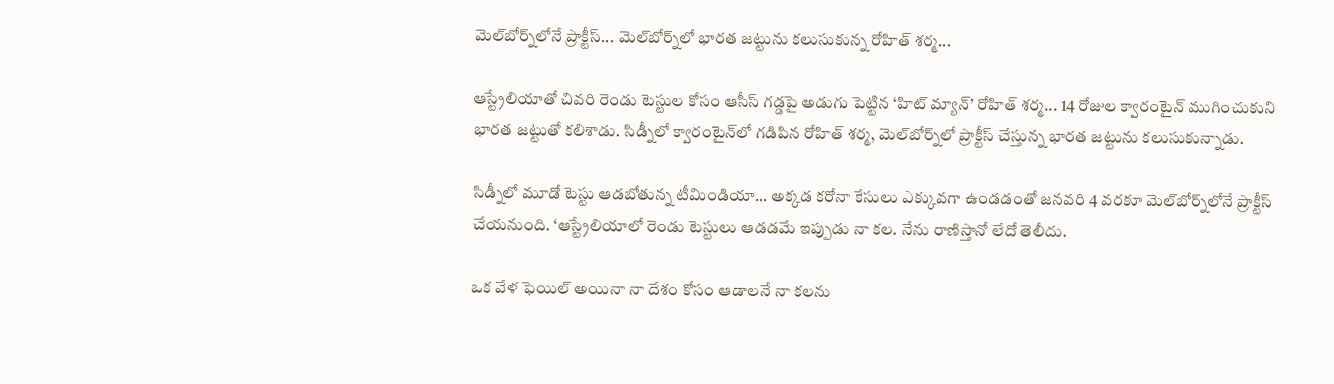మెల్‌బోర్న్‌లోనే ప్రాక్టీస్... మెల్‌బోర్న్‌లో భారత జట్టును కలుసుకున్న రోహిత్ శర్మ...

ఆస్ట్రేలియాతో చివరి రెండు టెస్టుల కోసం ఆసీస్ గడ్డపై అడుగు పెట్టిన ‘హిట్ మ్యాన్’ రోహిత్ శర్మ... 14 రోజుల క్వారంటైన్ ముగించుకుని భారత జట్టుతో కలిశాడు. సిడ్నీలో క్వారంటైన్‌లో గడిపిన రోహిత్ శర్మ, మెల్‌బోర్న్‌లో ప్రాక్టీస్ చేస్తున్న భారత జట్టును కలుసుకున్నాడు.

సిడ్నీలో మూడో టెస్టు ఆడబోతున్న టీమిండియా... అక్కడ కరోనా కేసులు ఎక్కువగా ఉండడంతో జనవరి 4 వరకూ మెల్‌బోర్న్‌లోనే ప్రాక్టీస్ చేయనుంది. ‘ఆస్ట్రేలియాలో రెండు టెస్టులు ఆడడమే ఇప్పుడు నా కల. నేను రాణిస్తానో లేదో తెలీదు.

ఒక వేళ ఫెయిల్ అయినా నా దేశం కోసం ఆడాలనే నా కలను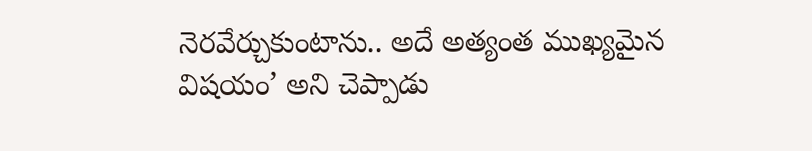నెరవేర్చుకుంటాను.. అదే అత్యంత ముఖ్యమైన విషయం’ అని చెప్పాడు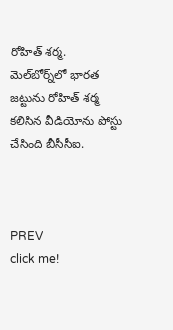రోహిత్ శర్మ. మెల్‌బోర్న్‌లో భారత జట్టును రోహిత్ శర్మ కలిసిన వీడియోను పోస్టు చేసింది బీసీసీఐ.



PREV
click me!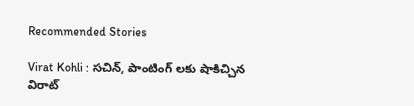Recommended Stories

Virat Kohli : సచిన్, పాంటింగ్ లకు షాకిచ్చిన విరాట్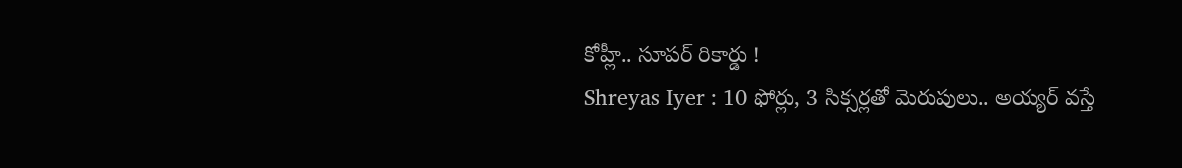కోహ్లీ.. సూపర్ రికార్డు !
Shreyas Iyer : 10 ఫోర్లు, 3 సిక్సర్లతో మెరుపులు.. అయ్యర్ వస్తే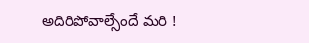అదిరిపోవాల్సేందే మరి !